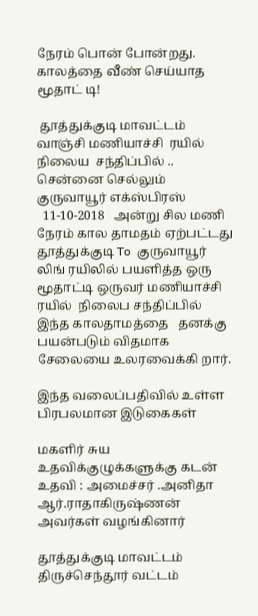நேரம் பொன் போன்றது. காலத்தை வீண் செய்யாத மூதாட் டி!

 தூத்துக்குடி மாவட்டம்  வாஞ்சி மணியாச்சி  ரயில்  நிலைய  சந்திப்பில் .. சென்னை செல்லும்  குருவாயூர் எக்ஸ்பிரஸ்
  11-10-2018   அன்று சில மணி நேரம் கால தாமதம் ஏற்பட்டது  தூத்துக்குடி To  குருவாயூர்  லிங் ரயிலில் பயளித்த ஒரு மூதாட்டி ஒருவர் மணியாச்சி  ரயில்  நிலைப சந்திப்பில்  இந்த காலதாமத்தை   தனக்கு பயன்படும் விதமாக  சேலையை உலரவைக்கி றார்.

இந்த வலைப்பதிவில் உள்ள பிரபலமான இடுகைகள்

மகளிர் சுய உதவிக்குழுக்களுக்கு கடன் உதவி : அமைச்சர் .அனிதா ஆர்.ராதாகிருஷ்ணன் அவர்கள் வழங்கினார்

தூத்துக்குடி மாவட்டம் திருச்செந்தூர் வட்டம்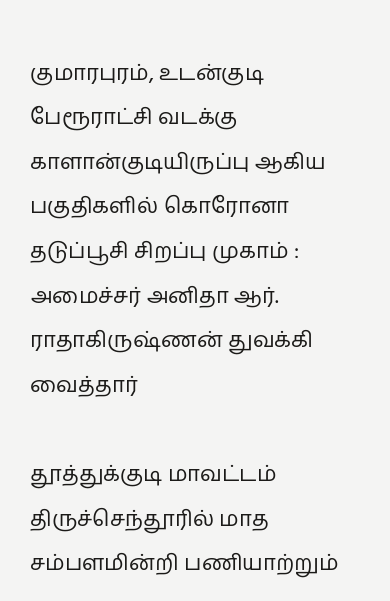குமாரபுரம், உடன்குடி பேரூராட்சி வடக்கு காளான்குடியிருப்பு ஆகிய பகுதிகளில் கொரோனா தடுப்பூசி சிறப்பு முகாம் : அமைச்சர் அனிதா ஆர். ராதாகிருஷ்ணன் துவக்கி வைத்தார்

தூத்துக்குடி மாவட்டம் திருச்செந்தூரில் மாத சம்பளமின்றி பணியாற்றும்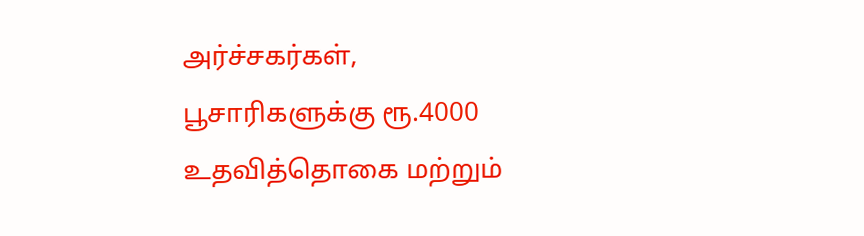அர்ச்சகர்கள், பூசாரிகளுக்கு ரூ.4000 உதவித்தொகை மற்றும்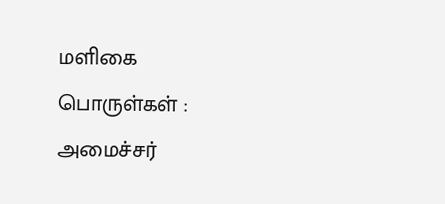மளிகை பொருள்கள் : அமைச்சர்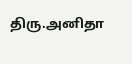திரு.அனிதா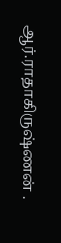ஆர்.ராதாகிருஷ்ணன் .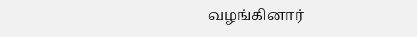வழங்கினார்